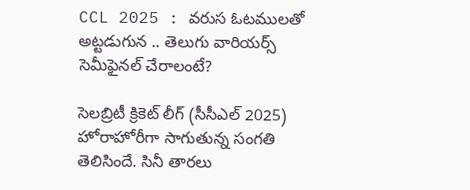CCL 2025 : వరుస ఓటములతో అట్టడుగున .. తెలుగు వారియర్స్ సెమీఫైనల్ చేరాలంటే?

సెలబ్రిటీ క్రికెట్ లీగ్ (సీసీఎల్ 2025) హోరాహోరీగా సాగుతున్న సంగతి తెలిసిందే. సినీ తారలు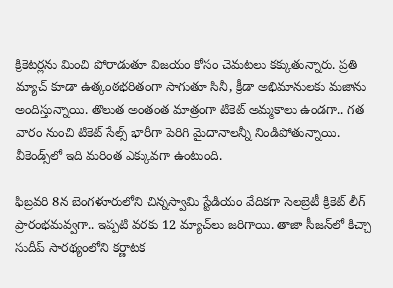క్రికెటర్లను మించి పోరాడుతూ విజయం కోసం చెమటలు కక్కుతున్నారు. ప్రతి మ్యాచ్ కూడా ఉత్కంఠభరితంగా సాగుతూ సినీ, క్రీడా అభిమానులకు మజాను అందిస్తున్నాయి. తొలుత అంతంత మాత్రంగా టికెట్ అమ్మకాలు ఉండగా.. గత వారం నుంచి టికెట్ సేల్స్ భారీగా పెరిగి మైదానాలన్నీ నిండిపోతున్నాయి. వీకెండ్స్‌లో ఇది మరింత ఎక్కువగా ఉంటుంది.

ఫిబ్రవరి 8న బెంగళూరులోని చిన్నస్వామి స్టేడియం వేదికగా సెలబ్రెటీ క్రికెట్ లీగ్ ప్రారంభమవ్వగా.. ఇప్పటి వరకు 12 మ్యాచ్‌లు జరిగాయి. తాజా సీజన్‌లో కిచ్చా సుదీప్ సారథ్యంలోని కర్ణాటక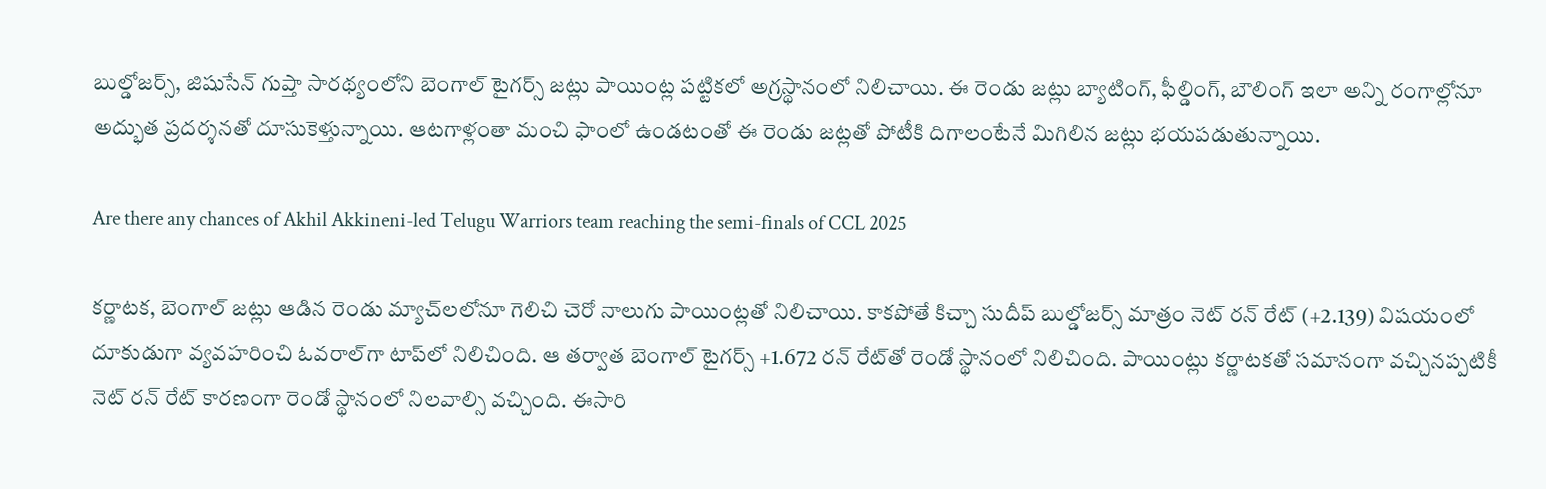బుల్డోజర్స్, జిషుసేన్ గుప్తా సారథ్యంలోని బెంగాల్ టైగర్స్ జట్లు పాయింట్ల పట్టికలో అగ్రస్థానంలో నిలిచాయి. ఈ రెండు జట్లు బ్యాటింగ్, ఫీల్డింగ్, బౌలింగ్ ఇలా అన్ని రంగాల్లోనూ అద్భుత ప్రదర్శనతో దూసుకెళ్తున్నాయి. ఆటగాళ్లంతా మంచి ఫాంలో ఉండటంతో ఈ రెండు జట్లతో పోటీకి దిగాలంటేనే మిగిలిన జట్లు భయపడుతున్నాయి.

Are there any chances of Akhil Akkineni-led Telugu Warriors team reaching the semi-finals of CCL 2025

కర్ణాటక, బెంగాల్ జట్లు ఆడిన రెండు మ్యాచ్‌లలోనూ గెలిచి చెరో నాలుగు పాయింట్లతో నిలిచాయి. కాకపోతే కిచ్చా సుదీప్ బుల్డోజర్స్ మాత్రం నెట్ రన్ రేట్ (+2.139) విషయంలో దూకుడుగా వ్యవహరించి ఓవరాల్‌గా టాప్‌లో నిలిచింది. ఆ తర్వాత బెంగాల్ టైగర్స్ +1.672 రన్ రేట్‌తో రెండో స్థానంలో నిలిచింది. పాయింట్లు కర్ణాటకతో సమానంగా వచ్చినప్పటికీ నెట్ రన్ రేట్ కారణంగా రెండో స్థానంలో నిలవాల్సి వచ్చింది. ఈసారి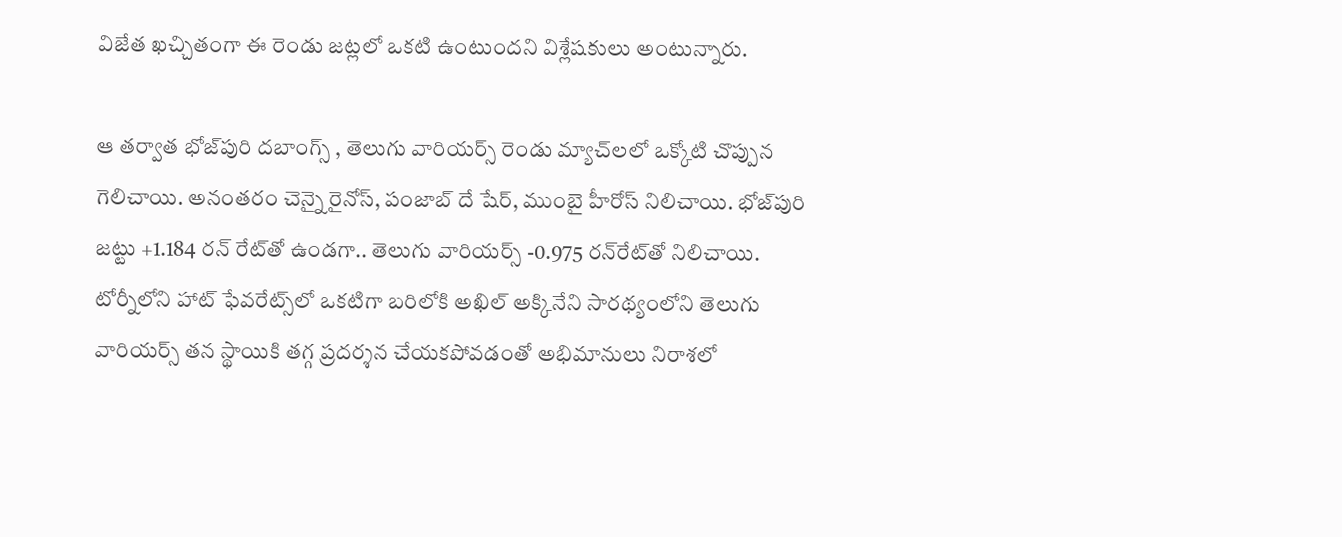విజేత ఖచ్చితంగా ఈ రెండు జట్లలో ఒకటి ఉంటుందని విశ్లేషకులు అంటున్నారు.

ఆ తర్వాత భోజ్‌పురి దబాంగ్స్ , తెలుగు వారియర్స్ రెండు మ్యాచ్‌లలో ఒక్కోటి చొప్పున గెలిచాయి. అనంతరం చెన్నై రైనోస్, పంజాబ్ దే షేర్, ముంబై హీరోస్‌ నిలిచాయి. భోజ్‌పురి జట్టు +1.184 రన్ రేట్‌తో ఉండగా.. తెలుగు వారియర్స్ -0.975 రన్‌రేట్‌తో నిలిచాయి. టోర్నీలోని హాట్ ఫేవరేట్స్‌లో ఒకటిగా బరిలోకి అఖిల్ అక్కినేని సారథ్యంలోని తెలుగు వారియర్స్ తన స్థాయికి తగ్గ ప్రదర్శన చేయకపోవడంతో అభిమానులు నిరాశలో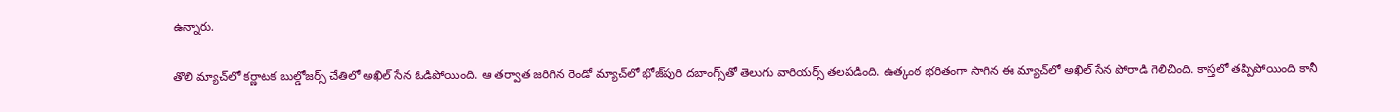ఉన్నారు.

తొలి మ్యాచ్‌లో కర్ణాటక బుల్డోజర్స్ చేతిలో అఖిల్ సేన ఓడిపోయింది. ఆ తర్వాత జరిగిన రెండో మ్యాచ్‌లో భోజ్‌పురి దబాంగ్స్‌తో తెలుగు వారియర్స్ తలపడింది. ఉత్కంఠ భరితంగా సాగిన ఈ మ్యాచ్‌లో అఖిల్ సేన పోరాడి గెలిచింది. కాస్తలో తప్పిపోయింది కానీ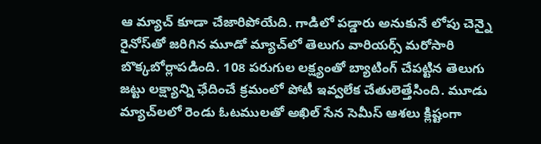ఆ మ్యాచ్ కూడా చేజారిపోయేది. గాడిలో పడ్డారు అనుకునే లోపు చెన్నై రైనోస్‌తో జరిగిన మూడో మ్యాచ్‌లో తెలుగు వారియర్స్ మరోసారి బొక్కబోర్లాపడింది. 108 పరుగుల లక్ష్యంతో బ్యాటింగ్ చేపట్టిన తెలుగు జట్టు లక్ష్యాన్ని ఛేదించే క్రమంలో పోటీ ఇవ్వలేక చేతులెత్తేసింది. మూడు మ్యాచ్‌లలో రెండు ఓటములతో అఖిల్ సేన సెమీస్ ఆశలు క్లిష్టంగా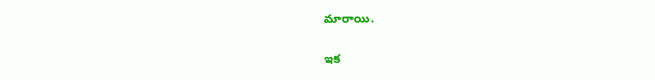మారాయి.

ఇక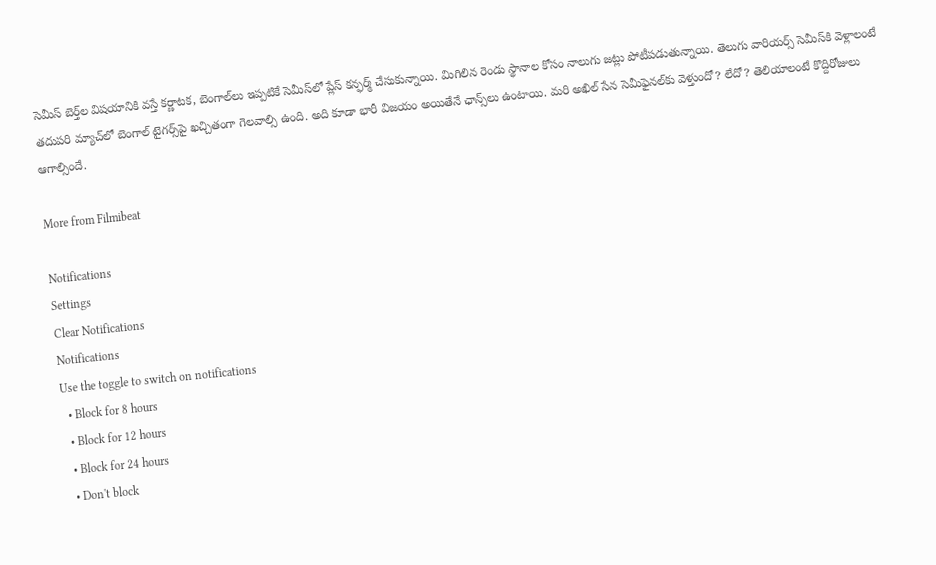సెమీస్ బెర్త్‌ల విషయానికి వస్తే కర్ణాటక, బెంగాల్‌లు ఇప్పటికే సెమీస్‌లో ప్లేస్ కన్ఫర్మ్ చేసుకున్నాయి. మిగిలిన రెండు స్థానాల కోసం నాలుగు జట్లు పోటీపడుతున్నాయి. తెలుగు వారియర్స్ సెమీస్‌కి వెళ్లాలంటే తదుపరి మ్యాచ్‌లో బెంగాల్ టైగర్స్‌పై ఖచ్చితంగా గెలవాల్సి ఉంది. అది కూడా భారీ విజయం అయితేనే ఛాన్స్‌లు ఉంటాయి. మరి అఖిల్ సేన సెమీఫైనల్‌కు వెళ్తుందో? లేదో? తెలియాలంటే కొద్దిరోజులు ఆగాల్సిందే.

More from Filmibeat

Notifications
Settings
Clear Notifications
Notifications
Use the toggle to switch on notifications
  • Block for 8 hours
  • Block for 12 hours
  • Block for 24 hours
  • Don't block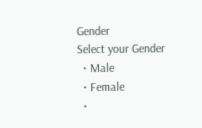Gender
Select your Gender
  • Male
  • Female
  •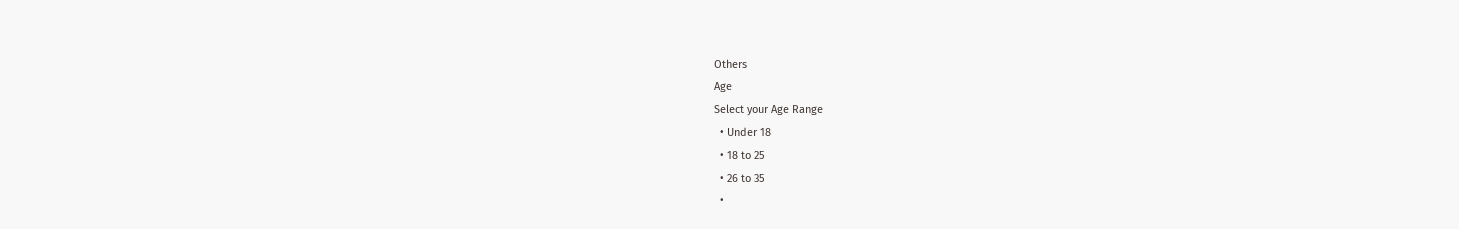Others
Age
Select your Age Range
  • Under 18
  • 18 to 25
  • 26 to 35
  •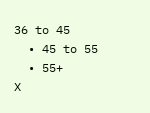36 to 45
  • 45 to 55
  • 55+
X